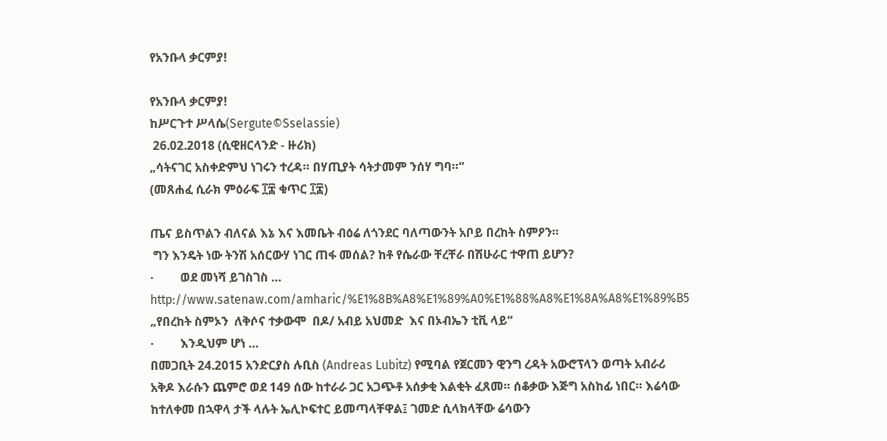የአንቡላ ቃርምያ!

የአንቡላ ቃርምያ!
ከሥርጉተ ሥላሴ(Sergute©Sselassie)
 26.02.2018 (ሲዊዘርላንድ - ዙሪክ)
„ሳትናገር አስቀድምህ ነገሩን ተረዳ። በሃጢያት ሳትታመም ንሰሃ ግባ።“
(መጸሐፈ ሲራክ ምዕራፍ ፲፰ ቁጥር ፲፰)

ጤና ይስጥልን ብለናል እኔ እና እመቤት ብዕሬ ለጎንደር ባለጣውንት አቦይ በረከት ስምዖን።
 ግን እንዴት ነው ትንሽ አሰርውሃ ነገር ጠፋ መሰል? ከቶ የሴራው ቸረቸራ በሽሁራር ተዋጠ ይሆን?
·         ወደ መነሻ ይገስገስ … http://www.satenaw.com/amharic/%E1%8B%A8%E1%89%A0%E1%88%A8%E1%8A%A8%E1%89%B5 „የበረከት ስምኦን  ለቅሶና ተቃውሞ  በዶ/ አብይ አህመድ  እና በኦብኤን ቲቪ ላይ“
·         እንዲህም ሆነ …
በመጋቢት 24.2015 አንድርያስ ሉቢስ (Andreas Lubitz) የሚባል የጀርመን ዊንግ ረዳት አውሮፕላን ወጣት አብራሪ አቅዶ እራሱን ጨምሮ ወደ 149 ሰው ከተራራ ጋር አጋጭቶ አሰቃቂ እልቂት ፈጸመ። ሰቆቃው እጅግ አስከፊ ነበር። እሬሳው ከተለቀመ በኋዋላ ታች ላሉት ኤሊኮፍተር ይመጣላቸዋል፤ ገመድ ሲላክላቸው ሬሳውን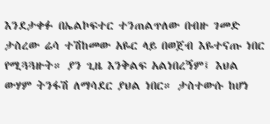እንደታቀፉ በኤልኮፍተር ተንጠልጥለው በብዙ ገመድ ታስረው ሬሳ ተሽከመው አዬር ላይ በወጀብ እዬተናጡ ነበር የሚጓጓዙት። ያን ጊዜ እንቅልፍ አልነበረኝም፤ እህል ውሃም ትንፋሽ ለማሳደር ያህል ነበር። ታስተውሱ ከሆነ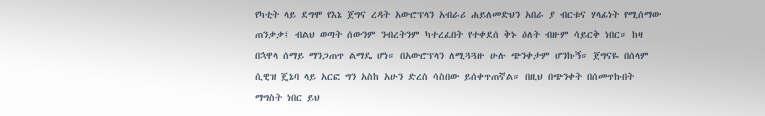የካቲት ላይ ደግሞ የእኔ ጀግና ረዳት አውሮፕላን አብራሪ ሐይለመድህን አበራ ያ ብርቱና ሃላፊነት የሚሰማው ጠንቃቃ፤ ብልህ ወጣት ሰውንም ንብረትንም ካተረፈበት የተቀደሰ ቅኑ ዕለት ብዙም ሳይርቅ ነበር። ከዛ በኋዋላ ሰማይ ማንጋጠጥ ልማዴ ሆነ። በአውሮፕላን ለሚጓጓዙ ሁሉ ጭንቀታም ሆንኩኝ። ጀግናዬ በሰላም ሲዊዝ ጄኔባ ላይ አርፎ ግን አስከ አሁን ድረስ ሳስበው ይሰቀጥጠኛል። በዚህ በጭንቀት በሰመጥኩበት ማግስት ነበር ይህ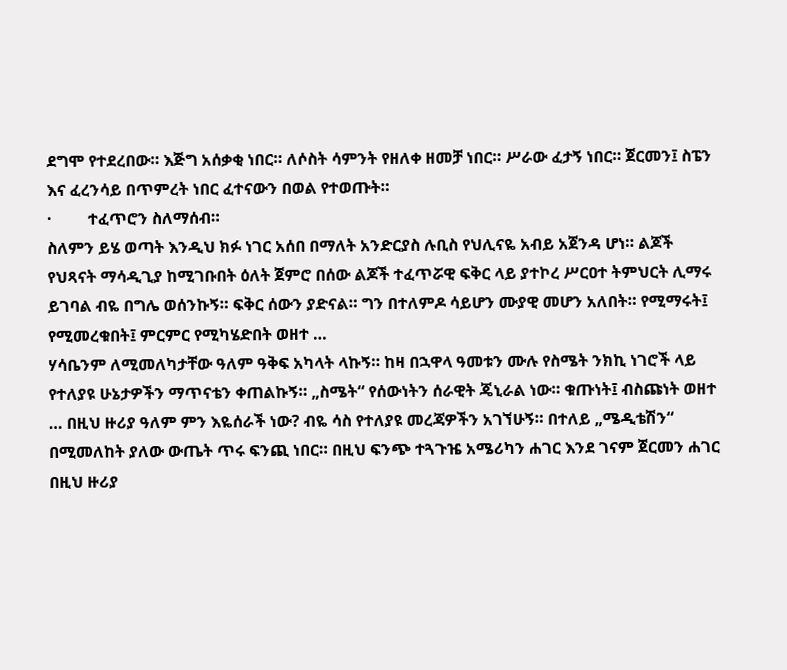ደግሞ የተደረበው። እጅግ አሰቃቂ ነበር። ለሶስት ሳምንት የዘለቀ ዘመቻ ነበር። ሥራው ፈታኝ ነበር። ጀርመን፤ ስፔን እና ፈረንሳይ በጥምረት ነበር ፈተናውን በወል የተወጡት።
·         ተፈጥሮን ስለማሰብ።
ስለምን ይሄ ወጣት እንዲህ ክፉ ነገር አሰበ በማለት አንድርያስ ሉቢስ የህሊናዬ አብይ አጀንዳ ሆነ። ልጆች የህጻናት ማሳዲጊያ ከሚገቡበት ዕለት ጀምሮ በሰው ልጆች ተፈጥሯዊ ፍቅር ላይ ያተኮረ ሥርዐተ ትምህርት ሊማሩ ይገባል ብዬ በግሌ ወሰንኩኝ። ፍቅር ሰውን ያድናል። ግን በተለምዶ ሳይሆን ሙያዊ መሆን አለበት። የሚማሩት፤ የሚመረቁበት፤ ምርምር የሚካሄድበት ወዘተ …
ሃሳቤንም ለሚመለካታቸው ዓለም ዓቅፍ አካላት ላኩኝ። ከዛ በኋዋላ ዓመቱን ሙሉ የስሜት ንክኪ ነገሮች ላይ የተለያዩ ሁኔታዎችን ማጥናቴን ቀጠልኩኝ። „ስሜት“ የሰውነትን ሰራዊት ጄኒራል ነው። ቁጡነት፤ ብስጩነት ወዘተ … በዚህ ዙሪያ ዓለም ምን እዬሰራች ነው? ብዬ ሳስ የተለያዩ መረጃዎችን አገኘሁኝ። በተለይ „ሜዲቴሽን“ በሚመለከት ያለው ውጤት ጥሩ ፍንጪ ነበር። በዚህ ፍንጭ ተጓጉዤ አሜሪካን ሐገር እንደ ገናም ጀርመን ሐገር በዚህ ዙሪያ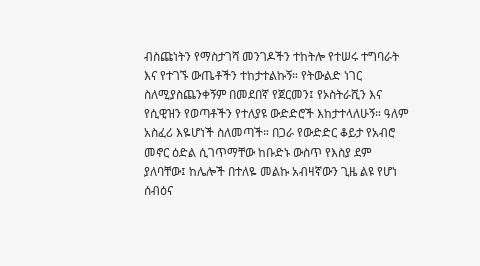ብስጩነትን የማስታገሻ መንገዶችን ተከትሎ የተሠሩ ተግባራት እና የተገኙ ውጤቶችን ተከታተልኩኝ። የትውልድ ነገር ስለሚያስጨንቀኝም በመደበኛ የጀርመን፤ የኦስትራሺን እና የሲዊዝን የወጣቶችን የተለያዩ ውድድሮች እከታተላለሁኝ። ዓለም አስፈሪ እዬሆነች ስለመጣች። በጋራ የውድድር ቆይታ የአብሮ መኖር ዕድል ሲገጥማቸው ከቡድኑ ውስጥ የእስያ ደም ያለባቸው፤ ከሌሎች በተለዬ መልኩ አብዛኛውን ጊዜ ልዩ የሆነ ሰብዕና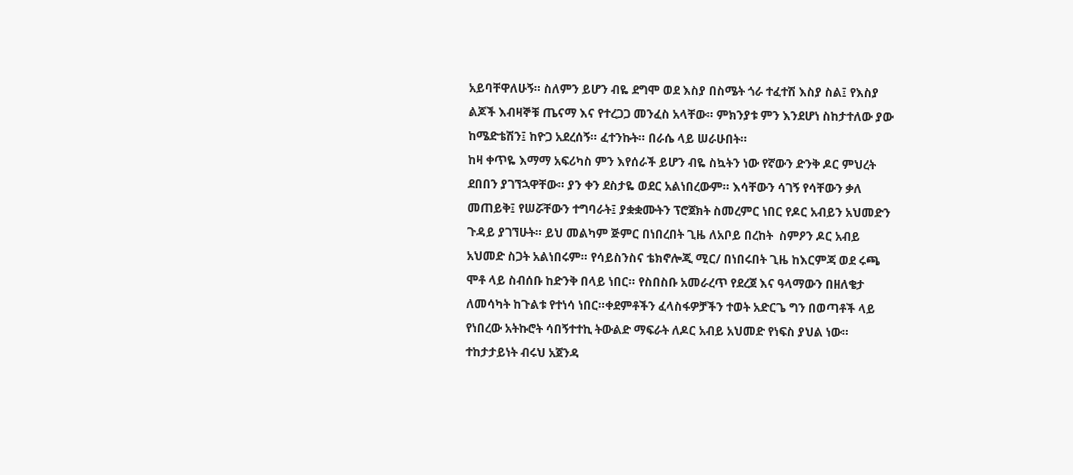አይባቸዋለሁኝ። ስለምን ይሆን ብዬ ደግሞ ወደ እስያ በስሜት ጎራ ተፈተሽ እስያ ስል፤ የእስያ ልጆች እብዛኞቹ ጤናማ እና የተረጋጋ መንፈስ አላቸው። ምክንያቱ ምን እንደሆነ ስከታተለው ያው ከሜድቴሽን፤ ከዮጋ አደረሰኝ። ፈተንኩት። በራሴ ላይ ሠራሁበት።
ከዛ ቀጥዬ እማማ አፍሪካስ ምን እየሰራች ይሆን ብዬ ስኳትን ነው የኛውን ድንቅ ዶር ምህረት ደበበን ያገኘኋዋቸው። ያን ቀን ደስታዬ ወደር አልነበረውም። እሳቸውን ሳገኝ የሳቸውን ቃለ መጠይቅ፤ የሠሯቸውን ተግባራት፤ ያቋቋሙትን ፕሮጀክት ስመረምር ነበር የዶር አብይን አህመድን ጉዳይ ያገኘሁት። ይህ መልካም ጅምር በነበረበት ጊዜ ለአቦይ በረከት  ስምዖን ዶር አብይ አህመድ ስጋት አልነበሩም። የሳይስንስና ቴክኖሎጂ ሚር/ በነበሩበት ጊዜ ከእርምጃ ወደ ሩጫ ሞቶ ላይ ስብሰቡ ከድንቅ በላይ ነበር። የስበስቡ አመራረጥ የደረጀ እና ዓላማውን በዘለቄታ ለመሳካት ከጉልቱ የተነሳ ነበር።ቀደምቶችን ፈላስፋዎቻችን ተወት አድርጌ ግን በወጣቶች ላይ የነበረው አትኩሮት ሳበኝተተኪ ትውልድ ማፍራት ለዶር አብይ አህመድ የነፍስ ያህል ነው። ተከታታይነት ብሩህ አጀንዳ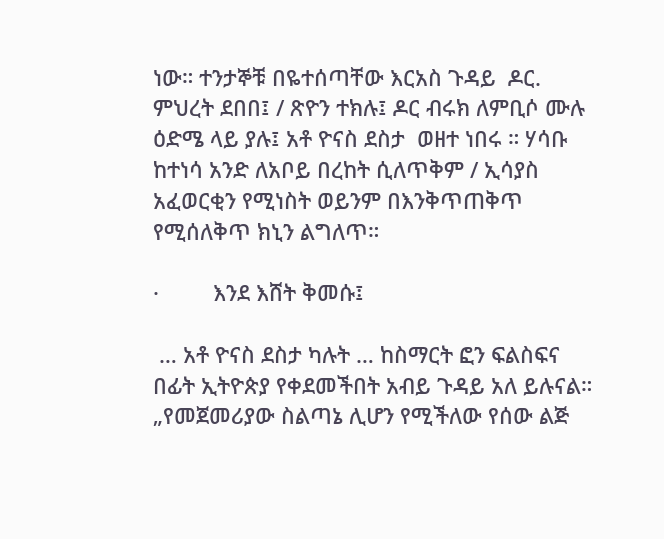ነው። ተንታኞቹ በዬተሰጣቸው እርአስ ጉዳይ  ዶር. ምህረት ደበበ፤ / ጽዮን ተክሉ፤ ዶር ብሩክ ለምቢሶ ሙሉ ዕድሜ ላይ ያሉ፤ አቶ ዮናስ ደስታ  ወዘተ ነበሩ ። ሃሳቡ ከተነሳ አንድ ለአቦይ በረከት ሲለጥቅም / ኢሳያስ አፈወርቂን የሚነስት ወይንም በእንቅጥጠቅጥ የሚሰለቅጥ ክኒን ልግለጥ።

·         እንደ እሸት ቅመሱ፤

 … አቶ ዮናስ ደስታ ካሉት … ከስማርት ፎን ፍልስፍና በፊት ኢትዮጵያ የቀደመችበት አብይ ጉዳይ አለ ይሉናል። „የመጀመሪያው ስልጣኔ ሊሆን የሚችለው የሰው ልጅ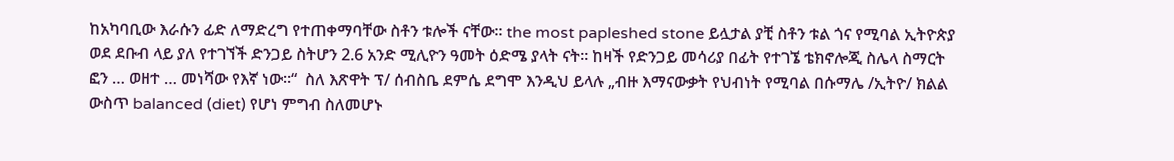ከአካባቢው እራሱን ፊድ ለማድረግ የተጠቀማባቸው ስቶን ቱሎች ናቸው። the most papleshed stone ይሏታል ያቺ ስቶን ቱል ጎና የሚባል ኢትዮጵያ ወደ ደቡብ ላይ ያለ የተገኘች ድንጋይ ስትሆን 2.6 አንድ ሚሊዮን ዓመት ዕድሜ ያላት ናት። ከዛች የድንጋይ መሳሪያ በፊት የተገኜ ቴክኖሎጂ ስሌላ ስማርት ፎን … ወዘተ … መነሻው የእኛ ነው።“  ስለ እጽዋት ፕ/ ሰብስቤ ደምሴ ደግሞ እንዲህ ይላሉ „ብዙ እማናውቃት የህብነት የሚባል በሱማሌ /ኢትዮ/ ክልል  ውስጥ balanced (diet) የሆነ ምግብ ስለመሆኑ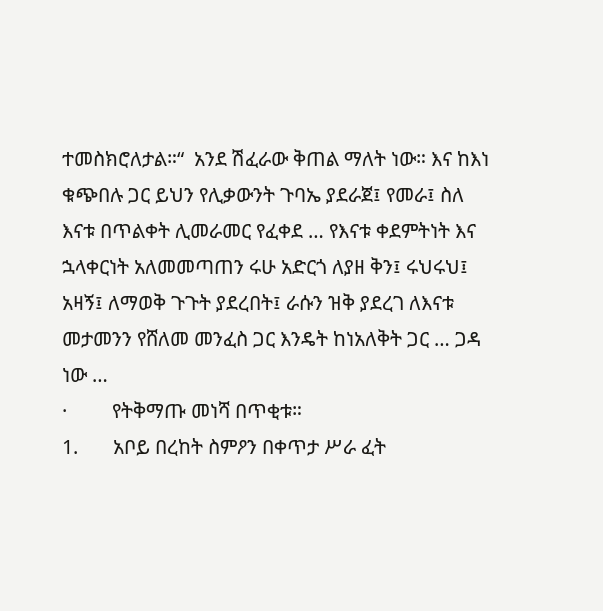ተመስክሮለታል።“  አንደ ሽፈራው ቅጠል ማለት ነው። እና ከእነ ቁጭበሉ ጋር ይህን የሊቃውንት ጉባኤ ያደራጀ፤ የመራ፤ ስለ እናቱ በጥልቀት ሊመራመር የፈቀደ … የእናቱ ቀደምትነት እና ኋላቀርነት አለመመጣጠን ሩሁ አድርጎ ለያዘ ቅን፤ ሩህሩህ፤ አዛኝ፤ ለማወቅ ጉጉት ያደረበት፤ ራሱን ዝቅ ያደረገ ለእናቱ መታመንን የሸለመ መንፈስ ጋር እንዴት ከነአለቅት ጋር … ጋዳ ነው …
·         የትቅማጡ መነሻ በጥቂቱ።
1.       አቦይ በረከት ስምዖን በቀጥታ ሥራ ፈት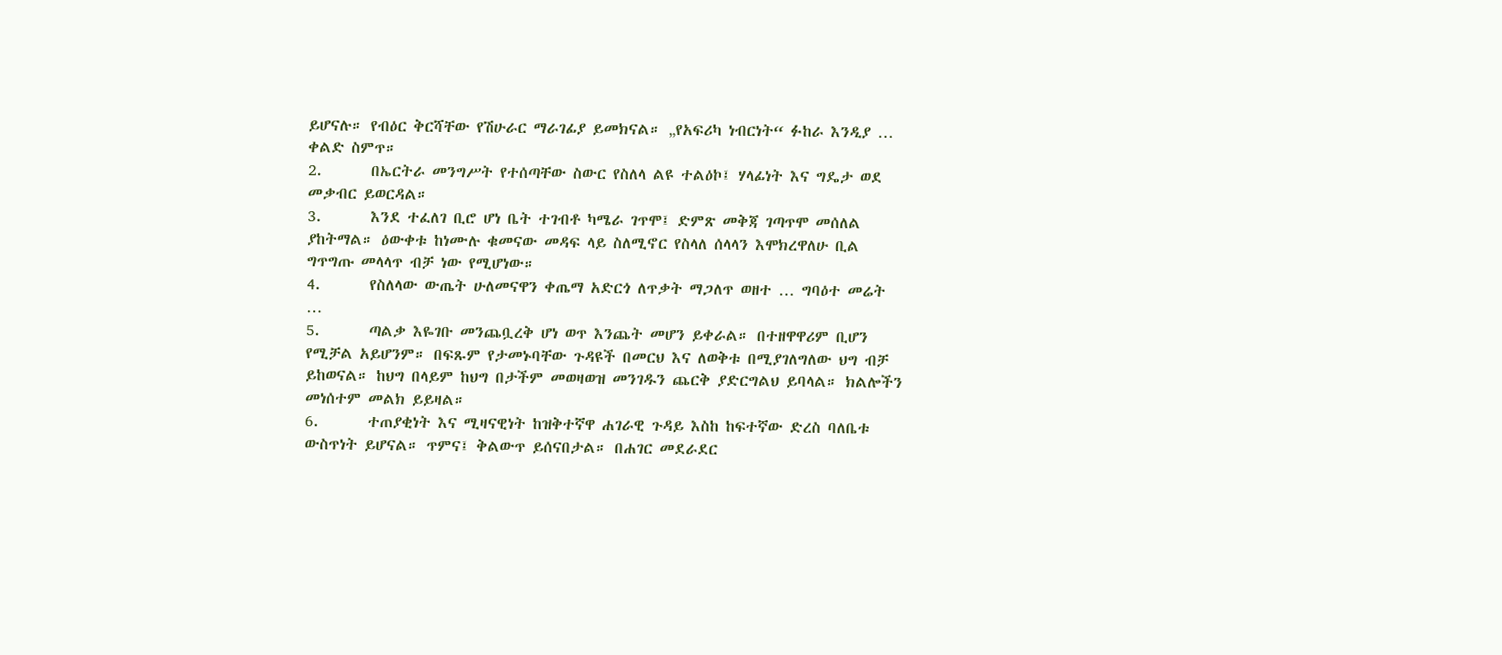ይሆናሉ። የብዕር ቅርሻቸው የሽሁራር ማራገፊያ ይመክናል። „የአፍሪካ ነብርነት“ ፉከራ እንዲያ … ቀልድ ስምጥ።
2.       በኤርትራ መንግሥት የተሰጣቸው ስውር የስለላ ልዩ ተልዕኮ፤ ሃላፊነት እና ግዴታ ወደ መቃብር ይወርዳል።
3.       እንደ ተፈለገ ቢሮ ሆነ ቤት ተገብቶ ካሜራ ገጥሞ፤ ድምጽ መቅጃ ገጣጥሞ መሰለል ያከትማል። ዕውቀቱ ከነሙሉ ቁመናው መዳፍ ላይ ስለሚኖር የስላለ ሰላላን እሞክረዋለሁ ቢል ግጥግጡ መላላጥ ብቻ ነው የሚሆነው።
4.       የስለላው ውጤት ሁለመናዋን ቀጤማ አድርጎ ለጥቃት ማጋለጥ ወዘተ … ግባዕተ መሬት …
5.       ጣልቃ እዬገቡ መንጨቧረቅ ሆነ ወጥ እንጨት መሆን ይቀራል። በተዘዋዋሪም ቢሆን የሚቻል አይሆንም። በፍጹም የታመኑባቸው ጉዳዩች በመርህ እና ለወቅቱ በሚያገለግለው ህግ ብቻ ይከወናል። ከህግ በላይም ከህግ በታችም መወዛወዝ መንገዱን ጨርቅ ያድርግልህ ይባላል። ክልሎችን መነሰተም መልክ ይይዛል።
6.       ተጠያቂነት እና ሚዛናዊነት ከዝቅተኛዋ ሐገራዊ ጉዳይ እስከ ከፍተኛው ድረስ ባለቤቱ ውስጥነት ይሆናል። ጥምና፤ ቅልውጥ ይሰናበታል። በሐገር መደራደር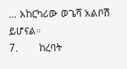… አከርካሪው ወጌሻ አልቦሽ ይሆናል።
7.       ከረባት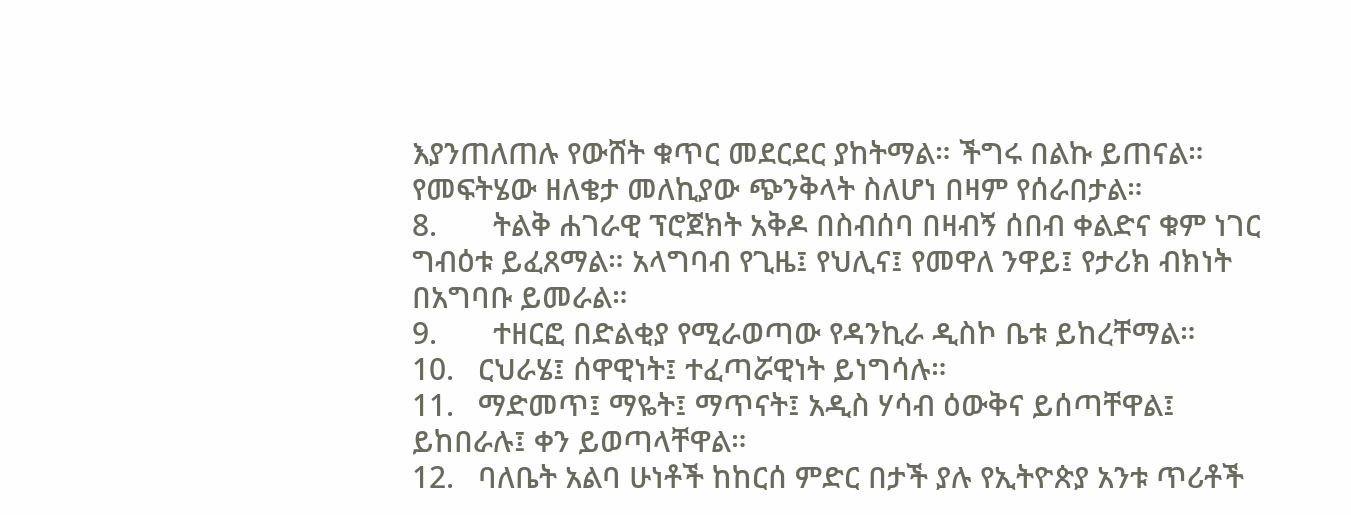እያንጠለጠሉ የውሸት ቁጥር መደርደር ያከትማል። ችግሩ በልኩ ይጠናል። የመፍትሄው ዘለቄታ መለኪያው ጭንቅላት ስለሆነ በዛም የሰራበታል።
8.       ትልቅ ሐገራዊ ፕሮጀክት አቅዶ በስብሰባ በዛብኝ ሰበብ ቀልድና ቁም ነገር ግብዕቱ ይፈጸማል። አላግባብ የጊዜ፤ የህሊና፤ የመዋለ ንዋይ፤ የታሪክ ብክነት በአግባቡ ይመራል።
9.       ተዘርፎ በድልቂያ የሚራወጣው የዳንኪራ ዲስኮ ቤቱ ይከረቸማል።
10.   ርህራሄ፤ ሰዋዊነት፤ ተፈጣሯዊነት ይነግሳሉ።
11.   ማድመጥ፤ ማዬት፤ ማጥናት፤ አዲስ ሃሳብ ዕውቅና ይሰጣቸዋል፤ ይከበራሉ፤ ቀን ይወጣላቸዋል።
12.   ባለቤት አልባ ሁነቶች ከከርሰ ምድር በታች ያሉ የኢትዮጵያ አንቱ ጥሪቶች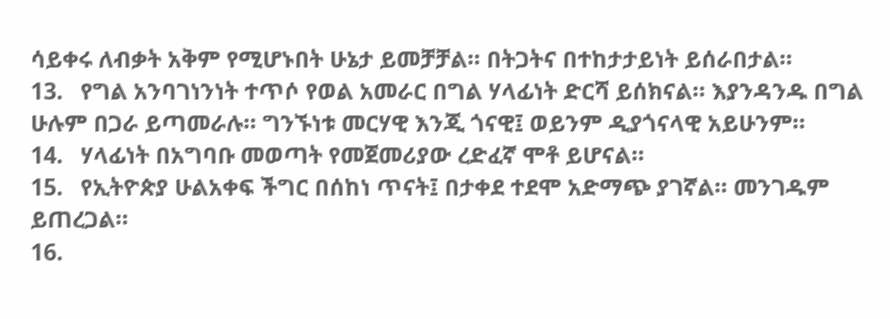ሳይቀሩ ለብቃት አቅም የሚሆኑበት ሁኔታ ይመቻቻል። በትጋትና በተከታታይነት ይሰራበታል።
13.   የግል አንባገነንነት ተጥሶ የወል አመራር በግል ሃላፊነት ድርሻ ይሰክናል። እያንዳንዱ በግል ሁሉም በጋራ ይጣመራሉ። ግንኙነቱ መርሃዊ እንጂ ጎናዊ፤ ወይንም ዲያጎናላዊ አይሁንም።
14.   ሃላፊነት በአግባቡ መወጣት የመጀመሪያው ረድፈኛ ሞቶ ይሆናል።
15.   የኢትዮጵያ ሁልአቀፍ ችግር በሰከነ ጥናት፤ በታቀደ ተደሞ አድማጭ ያገኛል። መንገዱም ይጠረጋል።
16.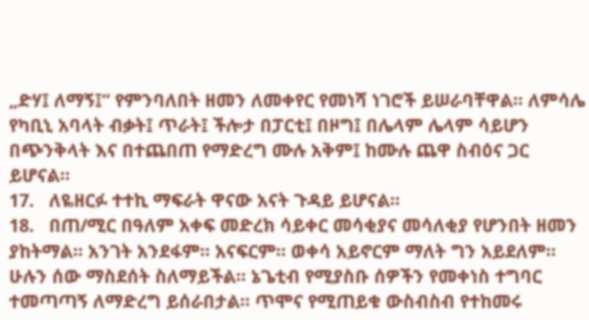„ድሃ፤ ለማኝ፤“ የምንባለበት ዘመን ለመቀየር የመነሻ ነገሮች ይሠራባቸዋል። ለምሳሌ የካቢኒ አባላት ብቃት፤ ጥራት፤ ችሎታ በፓርቲ፤ በዞግ፤ በሌላም ሌላም ሳይሆን በጭንቅላት እና በተጨበጠ የማድረግ ሙሉ አቅም፤ ከሙሉ ጨዋ ስብዕና ጋር ይሆናል።
17.   ለዬዘርፉ ተተኪ ማፍራት ዋናው አናት ጉዳይ ይሆናል።
18.   በጠ/ሚር በዓለም አቀፍ መድረክ ሳይቀር መሳቂያና መሳለቂያ የሆንበት ዘመን ያከትማል። አንገት አንደፋም። አናፍርም። ወቀሳ አይኖርም ማለት ግን አይደለም። ሁሉን ሰው ማስደሰት ስለማይችል። ኔጌቲብ የሚያስቡ ሰዎችን የመቀነስ ተግባር ተመጣጣኝ ለማድረግ ይሰራበታል። ጥሞና የሚጠይቁ ውስብስብ የተከመሩ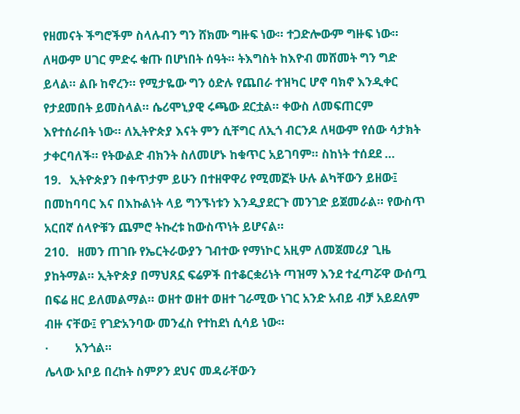የዘመናት ችግሮችም ስላሉብን ግን ሸክሙ ግዙፍ ነው። ተጋድሎውም ግዙፍ ነው። ለዛውም ሀገር ምድሩ ቁጡ በሆነበት ሰዓት። ትእግስት ከእዮብ መሸመት ግን ግድ ይላል። ልቡ ከኖረን። የሚታዬው ግን ዕድሉ የጨበራ ተዝካር ሆኖ ባክኖ እንዲቀር የታደመበት ይመስላል። ሴሪሞኒያዊ ሩጫው ደርቷል። ቀውስ ለመፍጠርም እየተሰራበት ነው። ለኢትዮጵያ እናት ምን ሲቸግር ለኢጎ ብርንዶ ለዛውም የሰው ሳታክት ታቀርባለች። የትውልድ ብክንት ስለመሆኑ ከቁጥር አይገባም። ስከነት ተሰደደ …
19.   ኢትዮጵያን በቀጥታም ይሁን በተዘዋዋሪ የሚመኟት ሁሉ ልካቸውን ይዘው፤ በመከባባር እና በእኩልነት ላይ ግንኙነቱን እንዲያደርጉ መንገድ ይጀመራል። የውስጥ አርበኛ ሰላዮቹን ጨምሮ ትኩረቱ ከውስጥነት ይሆናል።
210.   ዘመን ጠገቡ የኤርትራውያን ገብተው የማነኮር አዚም ለመጀመሪያ ጊዜ ያከትማል። ኢትዮጵያ በማህጸኗ ፍሬዎች በተቆርቋሪነት ጣዝማ እንደ ተፈጣሯዋ ውሰጧ በፍሬ ዘር ይለመልማል። ወዘተ ወዘተ ወዘተ ገራሚው ነገር አንድ አብይ ብቻ አይደለም ብዙ ናቸው፤ የገድአንባው መንፈስ የተከደነ ሲሳይ ነው።
·         አንጎል።
ሌላው አቦይ በረከት ስምዖን ደህና መዳራቸውን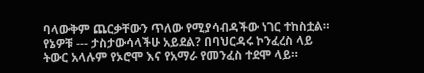ባላውቅም ጨርቃቸውን ጥለው የሚያሳብዳችው ነገር ተከስቷል። የኔዎቹ --- ታስታውሳላችሁ አይደል? በባህርዳሩ ኮንፈረስ ላይ ትውር አላሉም የኦሮሞ እና የአማራ የመንፈስ ተደሞ ላይ።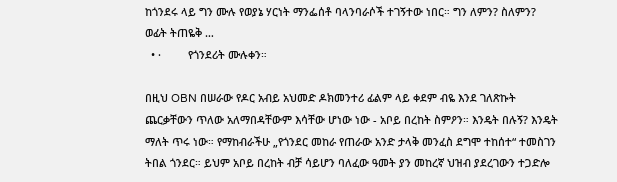ከጎንደሩ ላይ ግን ሙሉ የወያኔ ሃርነት ማንፌሰቶ ባላንባራሶች ተገኝተው ነበር። ግን ለምን? ስለምን? ወፊት ትጠዬቅ …
  • ·         የጎንደሪት ሙሉቀን።

በዚህ OBN በሠራው የዶር አብይ አህመድ ዶክመንተሪ ፊልም ላይ ቀደም ብዬ እንደ ገለጽኩት ጨርቃቸውን ጥለው አለማበዳቸውም እሳቸው ሆነው ነው - አቦይ በረከት ስምዖን። እንዴት በሉኝ? እንዴት ማለት ጥሩ ነው። የማከብራችሁ „የጎንደር መከራ የጠራው አንድ ታላቅ መንፈስ ደግሞ ተከሰተ“ ተመስገን ትበል ጎንደር። ይህም አቦይ በረከት ብቻ ሳይሆን ባለፈው ዓመት ያን መከረኛ ህዝብ ያደረገውን ተጋድሎ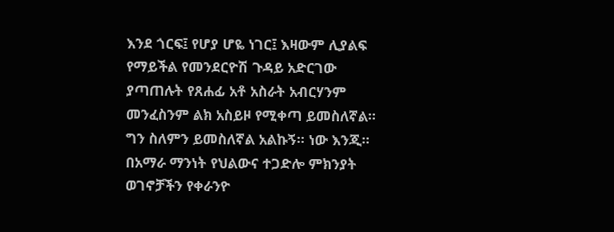እንደ ጎርፍ፤ የሆያ ሆዬ ነገር፤ እዛውም ሊያልፍ የማይችል የመንደርዮሽ ጉዳይ አድርገው ያጣጠሉት የጸሐፊ አቶ አስራት አብርሃንም መንፈስንም ልክ አስይዞ የሚቀጣ ይመስለኛል። ግን ስለምን ይመስለኛል አልኩኝ። ነው እንጂ። በአማራ ማንነት የህልውና ተጋድሎ ምክንያት ወገኖቻችን የቀራንዮ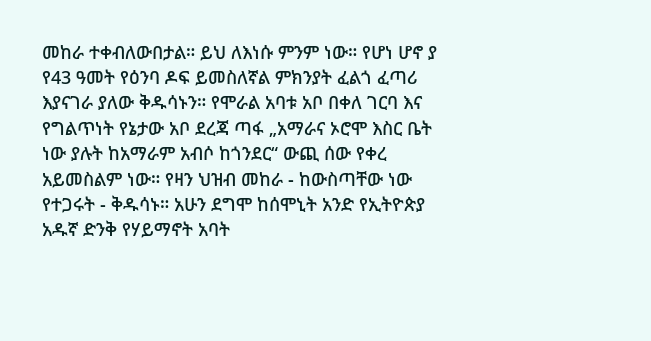መከራ ተቀብለውበታል። ይህ ለእነሱ ምንም ነው። የሆነ ሆኖ ያ የ43 ዓመት የዕንባ ዶፍ ይመስለኛል ምክንያት ፈልጎ ፈጣሪ እያናገራ ያለው ቅዱሳኑን። የሞራል አባቱ አቦ በቀለ ገርባ እና የግልጥነት የኔታው አቦ ደረጃ ጣፋ „አማራና ኦሮሞ እስር ቤት ነው ያሉት ከአማራም አብሶ ከጎንደር“ ውጪ ሰው የቀረ አይመስልም ነው። የዛን ህዝብ መከራ - ከውስጣቸው ነው የተጋሩት - ቅዱሳኑ። አሁን ደግሞ ከሰሞኒት አንድ የኢትዮጵያ አዱኛ ድንቅ የሃይማኖት አባት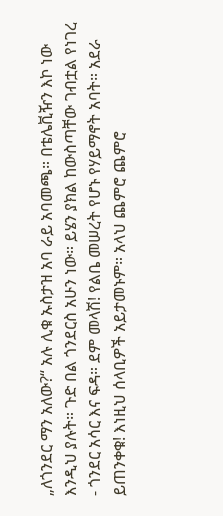„ለጎንደር ማን አለው?“ አሉ ሊቁ ኡስታዝ አባ ራይ አባመጫ። በቴሌቪዥን እኮ ነው እንዲህ ያሉት። ጉድ በል ጎንደርስ አሁን ነው። ይሄን ያክል ከውስጣቸው ገብቷል የነገረ - ጎንደር አሳር እና ፍዳ። ደም መላሽ! የልቤ መሠረት የሆኑ የሃይማኖት አባት። አደራ ይጠንቀቁ! እነዚህ ሰላቢዎች አይታመኑም። አላህ ጨምሮ ጨምሮ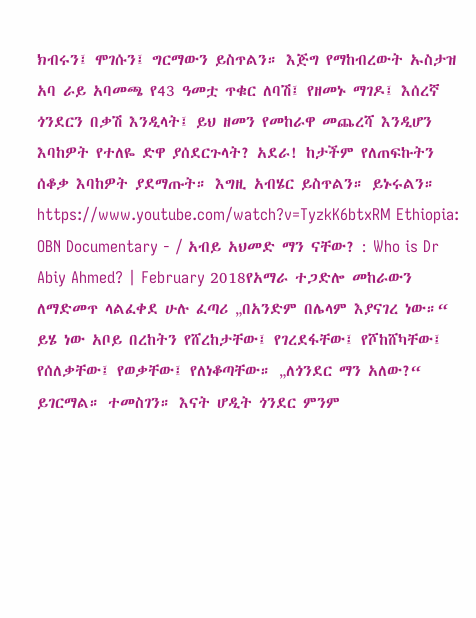ክብሩን፤ ሞገሱን፤ ግርማውን ይስጥልን። እጅግ የማከብረውት ኡስታዝ አባ ራይ አባመጫ የ43 ዓመቷ ጥቁር ለባሽ፤ የዘመኑ ማገዶ፤ እሰረኛ ጎንደርን በቃሽ እንዲላት፤ ይህ ዘመን የመከራዋ መጨረሻ እንዲሆን እባከዎት የተለዬ ድዋ ያሰደርጉላት? አደራ! ከታችም የለጠፍኩትን ሰቆቃ እባከዎት ያደማጡት። እግዚ አብሄር ይስጥልን። ይኑሩልን። https://www.youtube.com/watch?v=TyzkK6btxRM Ethiopia: OBN Documentary - / አብይ አህመድ ማን ናቸው? : Who is Dr Abiy Ahmed? | February 2018የአማራ ተጋድሎ መከራውን ለማድመጥ ላልፈቀደ ሁሉ ፈጣሪ „በአንድም በሌላም እያናገረ ነው።“ ይሄ ነው አቦይ በረከትን የሸረከታቸው፤ የገረደፋቸው፤ የሾከሸካቸው፤ የሰለቃቸው፤ የወቃቸው፤ የለነቆጣቸው። „ለጎንደር ማን አለው?“ ይገርማል። ተመስገን። እናት ሆዲት ጎንደር ምንም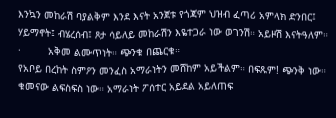እንኳን መከራሽ ባያልቅም እንደ እናት አንጀቱ የጎጃም ህዝብ ፈጣሪ አምላክ ድንበር፤ ሃይማኖት፤ ብሄረሰብ፤ ጾታ ሳይለይ መከራሽን እዬተጋራ ነው ወገንሽ። አይዞሽ እናትዓለም።
·         አቅመ ልሙጥነት። ጭንቁ በጨርቁ።
የአቦይ በረከት ስምዖን መንፈስ አማራነትን መሸከም አይችልም። በፍጹም! ጭንቅ ነው። ቁመናው ልፍስፍስ ነው። አማራነት ፖሰተር አይደል አይለጠፍ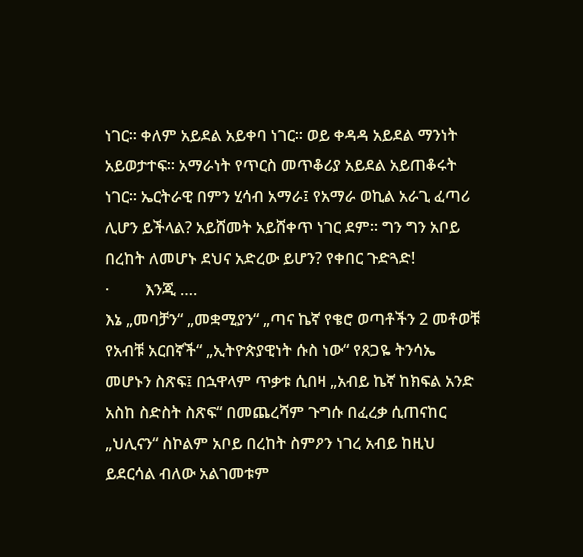ነገር። ቀለም አይደል አይቀባ ነገር። ወይ ቀዳዳ አይደል ማንነት አይወታተፍ። አማራነት የጥርስ መጥቆሪያ አይደል አይጠቆሩት ነገር። ኤርትራዊ በምን ሂሳብ አማራ፤ የአማራ ወኪል አራጊ ፈጣሪ ሊሆን ይችላል? አይሸመት አይሸቀጥ ነገር ደም። ግን ግን አቦይ በረከት ለመሆኑ ደህና አድረው ይሆን? የቀበር ጉድጓድ!
·         እንጂ ….
እኔ „መባቻን“ „መቋሚያን“ „ጣና ኬኛ የቄሮ ወጣቶችን 2 መቶወቹ የአብቹ አርበኛች“ „ኢትዮጵያዊነት ሱስ ነው“ የጸጋዬ ትንሳኤ መሆኑን ስጽፍ፤ በኋዋላም ጥቃቱ ሲበዛ „አብይ ኬኛ ከክፍል አንድ አስከ ስድስት ስጽፍ“ በመጨረሻም ጉግሱ በፈረቃ ሲጠናከር „ህሊናን“ ስኮልም አቦይ በረከት ስምዖን ነገረ አብይ ከዚህ ይደርሳል ብለው አልገመቱም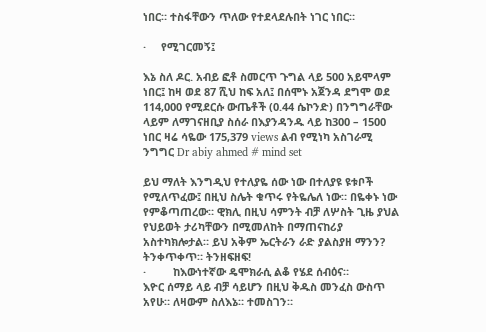ነበር። ተስፋቸውን ጥለው የተደላደሉበት ነገር ነበር።

·     የሚገርመኝ፤

እኔ ስለ ዶር. አብይ ፎቶ ስመርጥ ጉግል ላይ 500 አይሞላም ነበር፤ ከዛ ወደ 87 ሺህ ከፍ አለ፤ በሰሞኑ አጀንዳ ደግሞ ወደ 114,000 የሚደርሱ ውጤቶች (0.44 ሴኮንድ) በንግግራቸው ላይም ለማገናዘቢያ ስሰራ በእያንዳንዱ ላይ ከ300 – 1500 ነበር ዛሬ ሳዬው 175,379 views ልብ የሚነካ አስገራሚ ንግግር Dr abiy ahmed # mind set

ይህ ማለት እንግዲህ የተለያዬ ሰው ነው በተለያዩ ዩቱቦች የሚለጥፈው፤ በዚህ ስሌት ቁጥሩ የትዬሌለ ነው። በዬቀኑ ነው የምቆጣጠረው። ዊክሊ በዚህ ሳምንት ብቻ ለሦስት ጊዜ ያህል የህይወት ታሪካቸውን በሚመለከት በማጠናከሪያ አስተካክሎታል። ይህ አቅም ኤርትራን ራድ ያልስያዘ ማንን? ትንቀጥቀጥ። ትንዘፍዘፍ!
·         ከእውነተኛው ዴሞክራሲ ልቆ የሄደ ሰብዕና።
እዮር ሰማይ ላይ ብቻ ሳይሆን በዚህ ቅዱስ መንፈስ ውስጥ አየሁ። ለዛውም ስለእኔ። ተመስገን።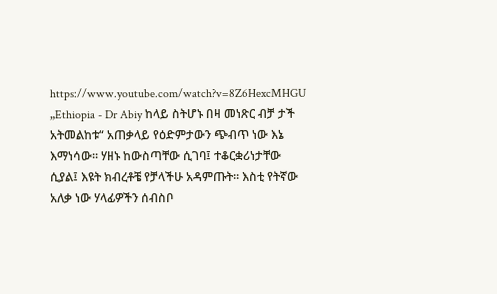https://www.youtube.com/watch?v=8Z6HexcMHGU „Ethiopia - Dr Abiy ከላይ ስትሆኑ በዛ መነጽር ብቻ ታች አትመልከቱ“ አጠቃላይ የዕድምታውን ጭብጥ ነው እኔ እማነሳው። ሃዘኑ ከውስጣቸው ሲገባ፤ ተቆርቋሪነታቸው ሲያል፤ እዩት ክብረቶቼ የቻላችሁ አዳምጡት። እስቲ የትኛው አለቃ ነው ሃላፊዎችን ሰብስቦ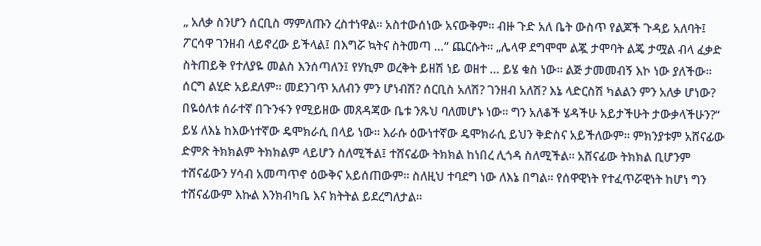„ አለቃ ስንሆን ሰርቢስ ማምለጡን ረስተነዋል። አስተውሰነው አናውቅም። ብዙ ጉድ አለ ቤት ውስጥ የልጆች ጉዳይ አለባት፤ ፖርሳዋ ገንዘብ ላይኖረው ይችላል፤ በእግሯ ኳትና ስትመጣ …“ ጨርሱት። „ሌላዋ ደግሞሞ ልጇ ታሞባት ልጄ ታሟል ብላ ፈቃድ ስትጠይቅ የተለያዬ መልስ እንሰጣለን፤ የሃኪም ወረቅት ይዘሽ ነይ ወዘተ … ይሄ ቁስ ነው። ልጅ ታመመብኝ እኮ ነው ያለችው። ሰርግ ልሂድ አይደለም። መደንገጥ አለብን ምን ሆነብሽ? ሰርቢስ አለሽ? ገንዘብ አለሽ? እኔ ላድርስሽ ካልልን ምን አለቃ ሆነው? በዬዕለቱ ሰራተኛ በጉንፋን የሚይዘው መጸዳጃው ቤቱ ንጹህ ባለመሆኑ ነው። ግን አለቆች ሄዳችሁ አይታችሁት ታውቃላችሁን?“ ይሄ ለእኔ ከእውነተኛው ዴሞክራሲ በላይ ነው። እራሱ ዕውነተኛው ዴሞክራሲ ይህን ቅድስና አይችለውም። ምክንያቱም አሸናፊው ድምጽ ትክክልም ትክክልም ላይሆን ስለሚችል፤ ተሸናፊው ትክክል ከነበረ ሊጎዳ ስለሚችል። አሸናፊው ትክክል ቢሆንም ተሸናፊውን ሃሳብ አመጣጥኖ ዕውቅና አይሰጠውም። ስለዚህ ተባደግ ነው ለእኔ በግል። የሰዋዊነት የተፈጥሯዊነት ከሆነ ግን ተሸናፊውም እኩል እንክብካቤ እና ክትትል ይደረግለታል።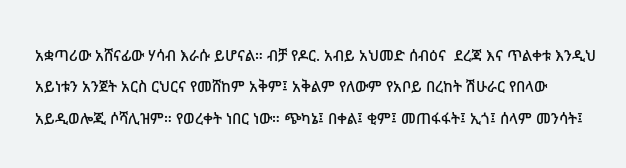አቋጣሪው አሸናፊው ሃሳብ እራሱ ይሆናል። ብቻ የዶር. አብይ አህመድ ሰብዕና  ደረጃ እና ጥልቀቱ እንዲህ አይነቱን አንጀት አርስ ርህርና የመሸከም አቅም፤ አቅልም የለውም የአቦይ በረከት ሽሁራር የበላው አይዲወሎጂ ሶሻሊዝም። የወረቀት ነበር ነው። ጭካኔ፤ በቀል፤ ቂም፤ መጠፋፋት፤ ኢጎ፤ ሰላም መንሳት፤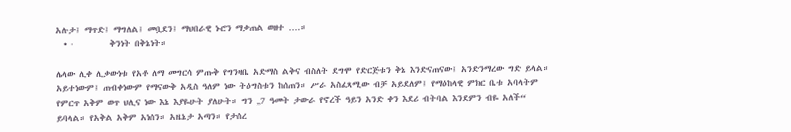አሉታ፤ ማጥድ፤ ማግለል፤ መቧደን፤ ማህበራዊ ኑሮን ማቃጠል ወዘተ ….።
  • ·         ቅንነት በቅኔነት።

ሌላው ሊቀ ሊቃውነቱ የአቶ ለማ መግርሳ ምጡቅ የግንዛቤ አድማስ ልቅና ብስለት ደግሞ የድርጅቱን ቅኔ እንድናጠናው፤ አንድንማረው ግድ ይላል። አይተነውም፤ ጠብቀነውም የማናውቅ አዲስ ዓለም ነው ትዕግስቱን ከሰጠን። ሥራ አስፈጻሚው ብቻ አይደለም፤ የማዕከላዊ ምክር ቤቱ አባላትም የምርጥ አቅም ወጥ ህሊና ነው እኔ እያዬሁት ያለሁት። ግን „7 ዓመት ታውራ የኖረች ዓይን አንድ ቀን እደሪ ብትባል እንደምን ብዬ አለች“ ይባላል። የአቅል አቅም አነሰን። አዜኔታ አጣን። የታሰረ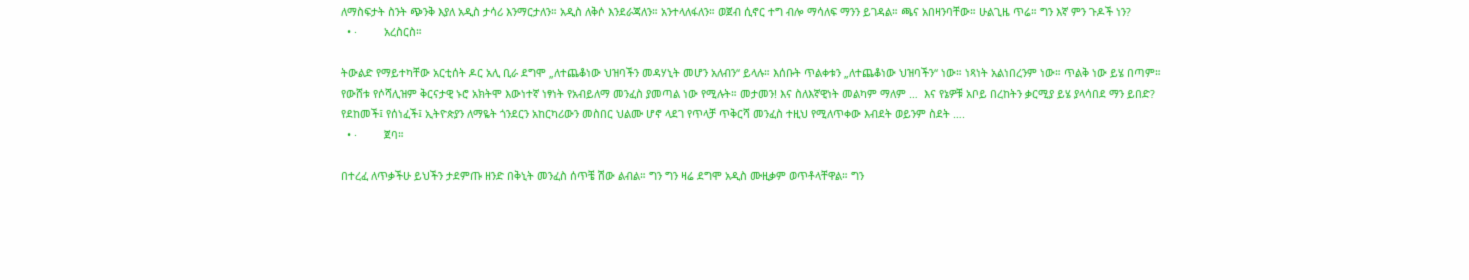ለማስፍታት ስንት ጭንቅ እያለ አዲስ ታሳሪ እንማርታለን። አዲስ ለቅሶ እንደራጃለን። አንተላለፋለን። ወጀብ ሲኖር ተግ ብሎ ማሳለፍ ማንን ይገዳል። ጫና አበዛንባቸው። ሁልጊዜ ጥሬ። ግን እኛ ምን ጉዶች ነን?
  • ·         አረስርስ።

ትውልድ የማይተካቸው አርቲሰት ዶር አሊ ቢራ ደግሞ „ለተጨቆነው ህዝባችን መዳሃኒት መሆን አለብን“ ይላሉ። እሰቡት ጥልቀቱን „ለተጨቆነው ህዝባችን“ ነው። ነጻነት አልነበረንም ነው። ጥልቅ ነው ይሄ በጣም። የውሸቱ የሶሻሊዝም ቅርናታዊ ኑሮ አክትሞ እውነተኛ ነፃነት የአብይለማ መንፈስ ያመጣል ነው የሚሉት። መታመን! እና ስለእኛዊነት መልካም ማለም …  እና የኔዎቹ አቦይ በረከትን ቃርሚያ ይሄ ያላሳበደ ማን ይበድ? የደከመች፤ የሰነፈች፤ ኢትዮጵያን ለማዬት ጎንደርን አከርካሪውን መስበር ህልሙ ሆኖ ላደገ የጥላቻ ጥቅርሻ መንፈስ ተዚህ የሚለጥቀው እብደት ወይንም ስደት ….
  • ·         ጀባ።

በተረፈ ለጥቃችሁ ይህችን ታደምጡ ዘንድ በቅኒት መንፈስ ሰጥቼ ሽው ልብል። ግን ግን ዛሬ ደግሞ አዲስ ሙዚቃም ወጥቶላቸዋል። ግን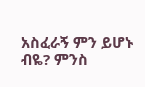አስፈራኝ ምን ይሆኑ ብዬ? ምንስ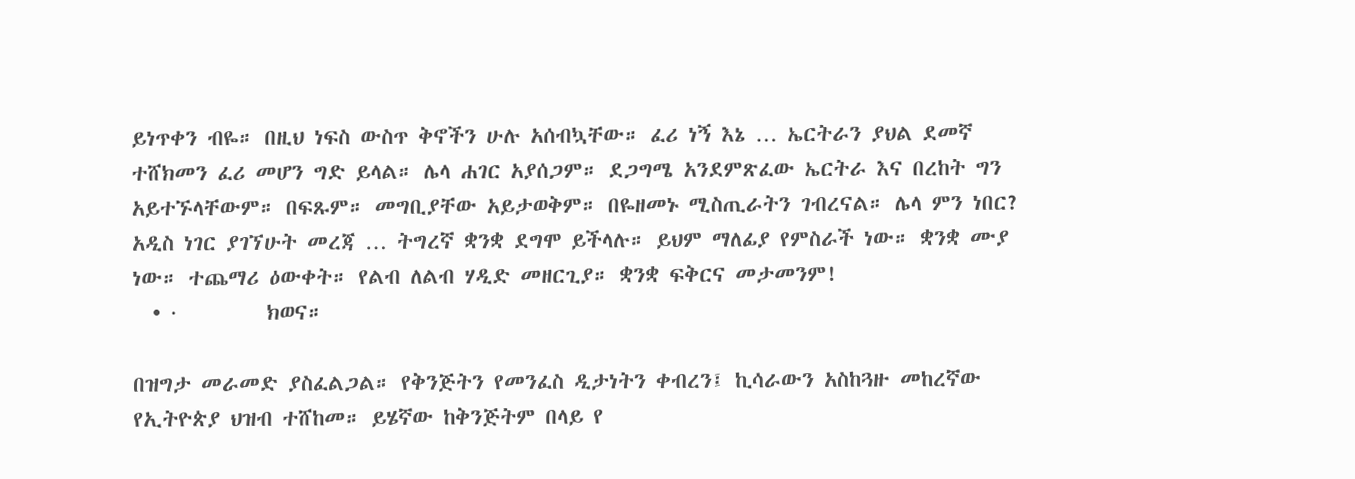ይነጥቀን ብዬ። በዚህ ነፍስ ውስጥ ቅኖችን ሁሉ አሰብኳቸው። ፈሪ ነኝ እኔ … ኤርትራን ያህል ደመኛ ተሸክመን ፈሪ መሆን ግድ ይላል። ሌላ ሐገር አያሰጋም። ደጋግሜ አንደምጽፈው ኤርትራ እና በረከት ግን አይተኙላቸውም። በፍጹም። መግቢያቸው አይታወቅም። በዬዘመኑ ሚስጢራትን ገብረናል። ሌላ ምን ነበር? አዲስ ነገር ያገኘሁት መረጃ … ትግረኛ ቋንቋ ደግሞ ይችላሉ። ይህም ማለፊያ የምስራች ነው። ቋንቋ ሙያ ነው። ተጨማሪ ዕውቀት። የልብ ለልብ ሃዲድ መዘርጊያ። ቋንቋ ፍቅርና መታመንም!
  • ·         ክወና።

በዝግታ መራመድ ያስፈልጋል። የቅንጅትን የመንፈስ ዲታነትን ቀብረን፤ ኪሳራውን አስከጓዙ መከረኛው የኢትዮጵያ ህዝብ ተሸከመ። ይሄኛው ከቅንጅትም በላይ የ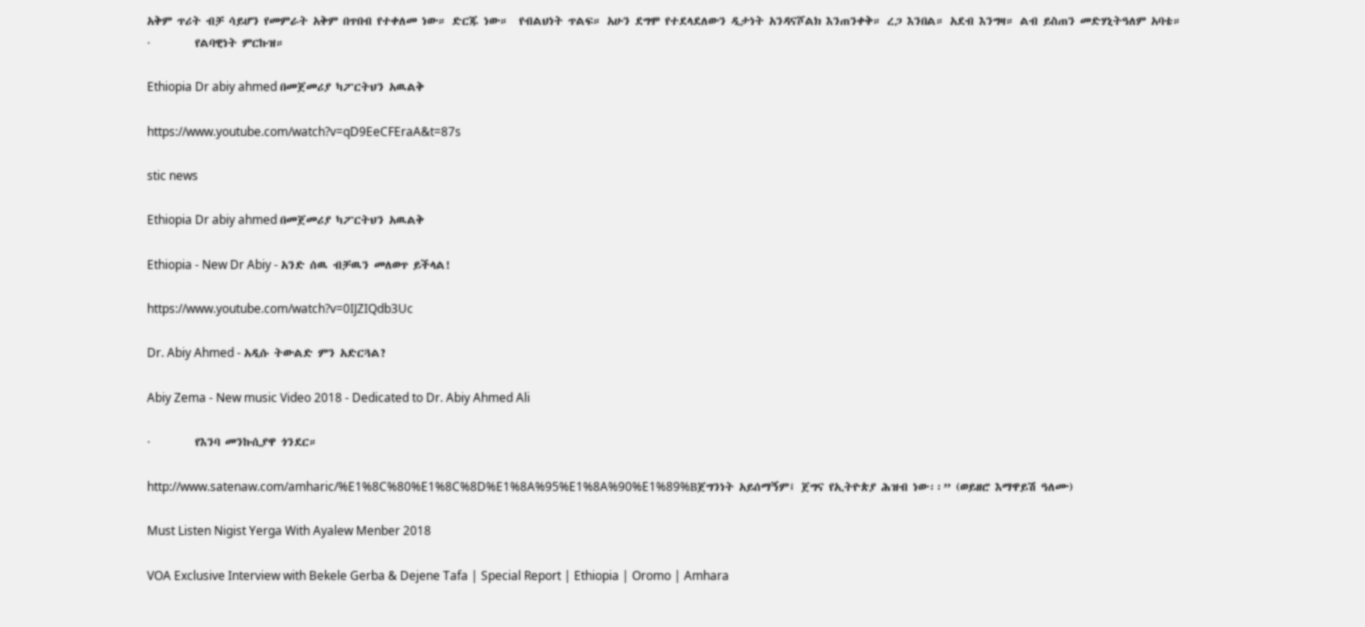አቅም ጥሪት ብቻ ሳይሆን የመምራት አቅም በጥበብ የተቀለመ ነው። ድርጁ ነው።  የብልህነት ጥልፍ። አሁን ደግሞ የተደላደለውን ዲታነት አንዳናሾልክ እንጠንቀቅ። ረጋ እንበል። አደብ እንግዛ። ልብ ይስጠን መድሃኒትዓለም አባቴ።
·         የልባዊነት ምርኩዝ።

Ethiopia Dr abiy ahmed በመጀመሪያ ካፖርትህን አዉልቅ

https://www.youtube.com/watch?v=qD9EeCFEraA&t=87s

stic news

Ethiopia Dr abiy ahmed በመጀመሪያ ካፖርትህን አዉልቅ

Ethiopia - New Dr Abiy - አንድ ሰዉ ብቻዉን መለወጥ ይችላል!

https://www.youtube.com/watch?v=0IJZIQdb3Uc

Dr. Abiy Ahmed - አዲሱ ትውልድ ምን አድርጓል?

Abiy Zema - New music Video 2018 - Dedicated to Dr. Abiy Ahmed Ali

·         የእንባ መንኩሲያዋ ጎንደር።

http://www.satenaw.com/amharic/%E1%8C%80%E1%8C%8D%E1%8A%95%E1%8A%90%E1%89%Bጀግንነት አይሰማኝም፤ ጀግና የኢትዮጵያ ሕዝብ ነው፡፡” (ወይዘሮ እማዋይሽ ዓለሙ)

Must Listen Nigist Yerga With Ayalew Menber 2018

VOA Exclusive Interview with Bekele Gerba & Dejene Tafa | Special Report | Ethiopia | Oromo | Amhara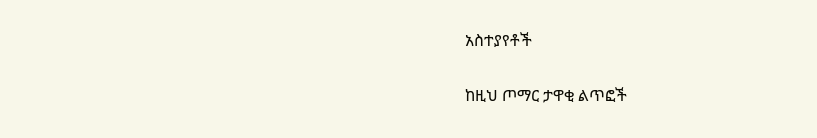አስተያየቶች

ከዚህ ጦማር ታዋቂ ልጥፎች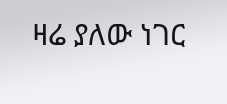ዛሬ ያለው ነገር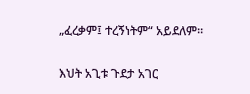„ፈረቃም፤ ተረኝነትም“ አይደለም።

እህት አጊቱ ጉደታ አገር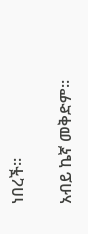ነበረች።

አብይ ኬኛ መቅድም።